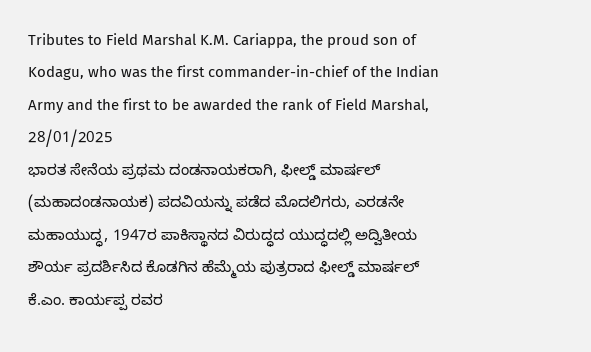Tributes to Field Marshal K.M. Cariappa, the proud son of Kodagu, who was the first commander-in-chief of the Indian Army and the first to be awarded the rank of Field Marshal, 28/01/2025
ಭಾರತ ಸೇನೆಯ ಪ್ರಥಮ ದಂಡನಾಯಕರಾಗಿ, ಫೀಲ್ಡ್ ಮಾರ್ಷಲ್ (ಮಹಾದಂಡನಾಯಕ) ಪದವಿಯನ್ನು ಪಡೆದ ಮೊದಲಿಗರು, ಎರಡನೇ ಮಹಾಯುದ್ಧ, 1947ರ ಪಾಕಿಸ್ಥಾನದ ವಿರುದ್ಧದ ಯುದ್ಧದಲ್ಲಿ ಅದ್ವಿತೀಯ ಶೌರ್ಯ ಪ್ರದರ್ಶಿಸಿದ ಕೊಡಗಿನ ಹೆಮ್ಮೆಯ ಪುತ್ರರಾದ ಫೀಲ್ಡ್ ಮಾರ್ಷಲ್ ಕೆ.ಎಂ. ಕಾರ್ಯಪ್ಪ ರವರ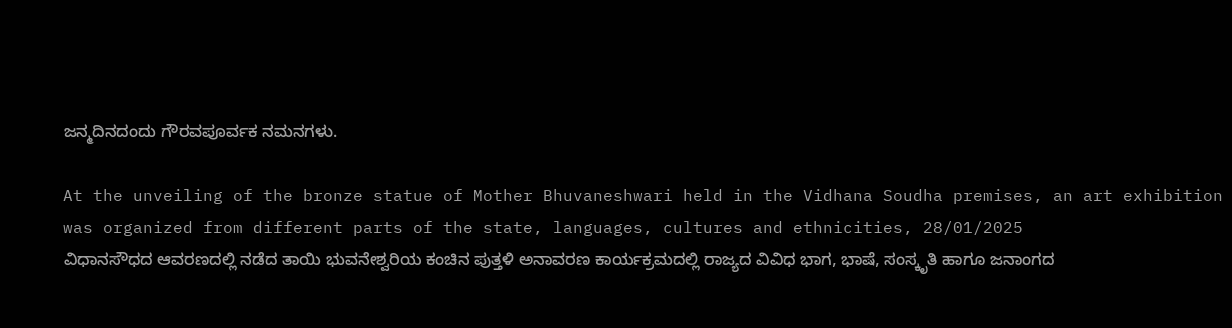ಜನ್ಮದಿನದಂದು ಗೌರವಪೂರ್ವಕ ನಮನಗಳು.

At the unveiling of the bronze statue of Mother Bhuvaneshwari held in the Vidhana Soudha premises, an art exhibition was organized from different parts of the state, languages, cultures and ethnicities, 28/01/2025
ವಿಧಾನಸೌಧದ ಆವರಣದಲ್ಲಿ ನಡೆದ ತಾಯಿ ಭುವನೇಶ್ವರಿಯ ಕಂಚಿನ ಪುತ್ತಳಿ ಅನಾವರಣ ಕಾರ್ಯಕ್ರಮದಲ್ಲಿ ರಾಜ್ಯದ ವಿವಿಧ ಭಾಗ, ಭಾಷೆ, ಸಂಸ್ಕೃತಿ ಹಾಗೂ ಜನಾಂಗದ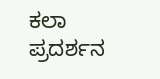ಕಲಾ ಪ್ರದರ್ಶನ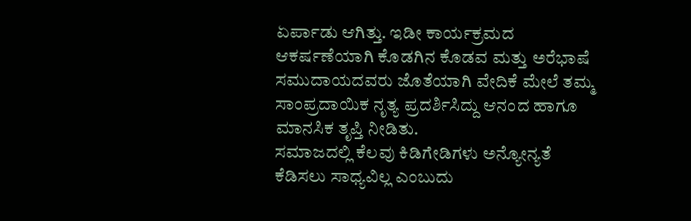ಏರ್ಪಾಡು ಆಗಿತ್ತು. ಇಡೀ ಕಾರ್ಯಕ್ರಮದ ಆಕರ್ಷಣೆಯಾಗಿ ಕೊಡಗಿನ ಕೊಡವ ಮತ್ತು ಅರೆಭಾಷೆ ಸಮುದಾಯದವರು ಜೊತೆಯಾಗಿ ವೇದಿಕೆ ಮೇಲೆ ತಮ್ಮ ಸಾಂಪ್ರದಾಯಿಕ ನೃತ್ಯ ಪ್ರದರ್ಶಿಸಿದ್ದು ಆನಂದ ಹಾಗೂ ಮಾನಸಿಕ ತೃಪ್ತಿ ನೀಡಿತು.
ಸಮಾಜದಲ್ಲಿ ಕೆಲವು ಕಿಡಿಗೇಡಿಗಳು ಅನ್ಯೋನ್ಯತೆ ಕೆಡಿಸಲು ಸಾಧ್ಯವಿಲ್ಲ ಎಂಬುದು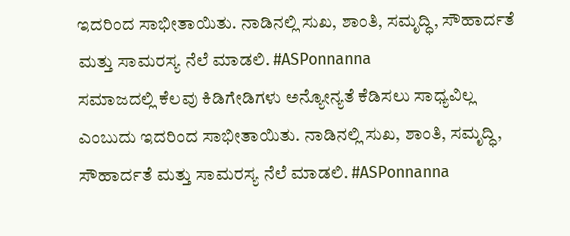ಇದರಿಂದ ಸಾಭೀತಾಯಿತು. ನಾಡಿನಲ್ಲಿ ಸುಖ, ಶಾಂತಿ, ಸಮೃದ್ಧಿ, ಸೌಹಾರ್ದತೆ ಮತ್ತು ಸಾಮರಸ್ಯ ನೆಲೆ ಮಾಡಲಿ. #ASPonnanna
ಸಮಾಜದಲ್ಲಿ ಕೆಲವು ಕಿಡಿಗೇಡಿಗಳು ಅನ್ಯೋನ್ಯತೆ ಕೆಡಿಸಲು ಸಾಧ್ಯವಿಲ್ಲ ಎಂಬುದು ಇದರಿಂದ ಸಾಭೀತಾಯಿತು. ನಾಡಿನಲ್ಲಿ ಸುಖ, ಶಾಂತಿ, ಸಮೃದ್ಧಿ, ಸೌಹಾರ್ದತೆ ಮತ್ತು ಸಾಮರಸ್ಯ ನೆಲೆ ಮಾಡಲಿ. #ASPonnanna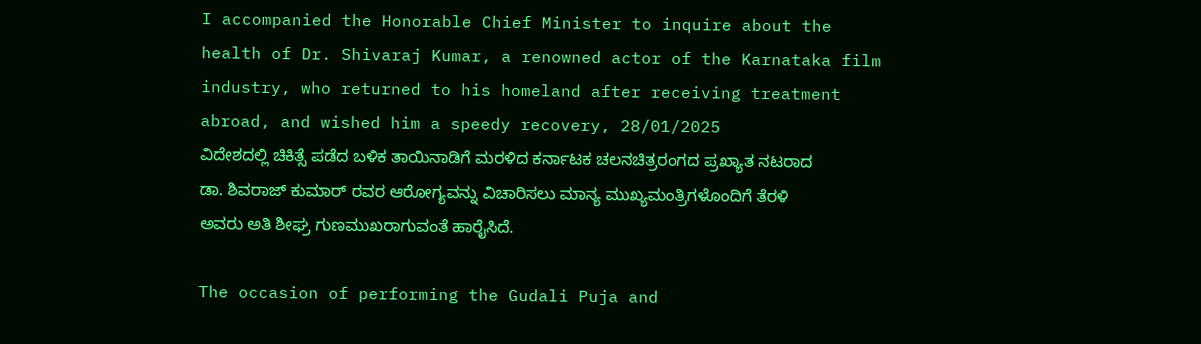I accompanied the Honorable Chief Minister to inquire about the health of Dr. Shivaraj Kumar, a renowned actor of the Karnataka film industry, who returned to his homeland after receiving treatment abroad, and wished him a speedy recovery, 28/01/2025
ವಿದೇಶದಲ್ಲಿ ಚಿಕಿತ್ಸೆ ಪಡೆದ ಬಳಿಕ ತಾಯಿನಾಡಿಗೆ ಮರಳಿದ ಕರ್ನಾಟಕ ಚಲನಚಿತ್ರರಂಗದ ಪ್ರಖ್ಯಾತ ನಟರಾದ ಡಾ. ಶಿವರಾಜ್ ಕುಮಾರ್ ರವರ ಆರೋಗ್ಯವನ್ನು ವಿಚಾರಿಸಲು ಮಾನ್ಯ ಮುಖ್ಯಮಂತ್ರಿಗಳೊಂದಿಗೆ ತೆರಳಿ ಅವರು ಅತಿ ಶೀಘ್ರ ಗುಣಮುಖರಾಗುವಂತೆ ಹಾರೈಸಿದೆ.

The occasion of performing the Gudali Puja and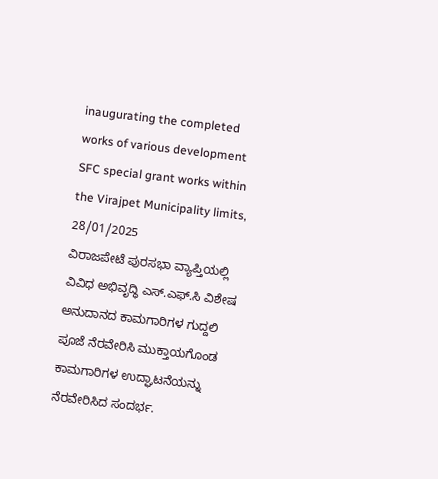inaugurating the completed works of various development SFC special grant works within the Virajpet Municipality limits, 28/01/2025
ವಿರಾಜಪೇಟೆ ಪುರಸಭಾ ವ್ಯಾಪ್ತಿಯಲ್ಲಿ ವಿವಿಧ ಅಭಿವೃದ್ಧಿ ಎಸ್.ಎಫ್.ಸಿ ವಿಶೇಷ ಅನುದಾನದ ಕಾಮಗಾರಿಗಳ ಗುದ್ದಲಿ ಪೂಜೆ ನೆರವೇರಿಸಿ ಮುಕ್ತಾಯಗೊಂಡ ಕಾಮಗಾರಿಗಳ ಉದ್ಘಾಟನೆಯನ್ನು ನೆರವೇರಿಸಿದ ಸಂದರ್ಭ.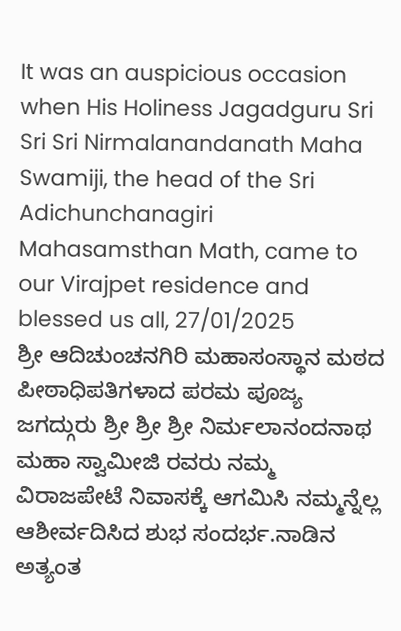It was an auspicious occasion when His Holiness Jagadguru Sri Sri Sri Nirmalanandanath Maha Swamiji, the head of the Sri Adichunchanagiri Mahasamsthan Math, came to our Virajpet residence and blessed us all, 27/01/2025
ಶ್ರೀ ಆದಿಚುಂಚನಗಿರಿ ಮಹಾಸಂಸ್ಥಾನ ಮಠದ ಪೀಠಾಧಿಪತಿಗಳಾದ ಪರಮ ಪೂಜ್ಯ ಜಗದ್ಗುರು ಶ್ರೀ ಶ್ರೀ ಶ್ರೀ ನಿರ್ಮಲಾನಂದನಾಥ ಮಹಾ ಸ್ವಾಮೀಜಿ ರವರು ನಮ್ಮ ವಿರಾಜಪೇಟೆ ನಿವಾಸಕ್ಕೆ ಆಗಮಿಸಿ ನಮ್ಮನ್ನೆಲ್ಲ ಆಶೀರ್ವದಿಸಿದ ಶುಭ ಸಂದರ್ಭ.ನಾಡಿನ ಅತ್ಯಂತ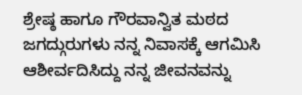ಶ್ರೇಷ್ಠ ಹಾಗೂ ಗೌರವಾನ್ವಿತ ಮಠದ ಜಗದ್ಗುರುಗಳು ನನ್ನ ನಿವಾಸಕ್ಕೆ ಆಗಮಿಸಿ ಆಶೀರ್ವದಿಸಿದ್ದು ನನ್ನ ಜೀವನವನ್ನು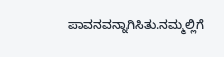ಪಾವನವನ್ನಾಗಿಸಿತು.ನಮ್ಮಲ್ಲಿಗೆ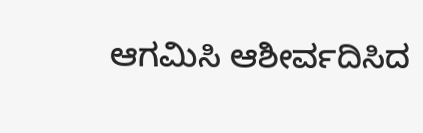ಆಗಮಿಸಿ ಆಶೀರ್ವದಿಸಿದ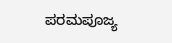ಪರಮಪೂಜ್ಯ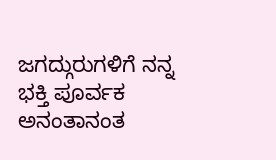ಜಗದ್ಗುರುಗಳಿಗೆ ನನ್ನ ಭಕ್ತಿ ಪೂರ್ವಕ ಅನಂತಾನಂತ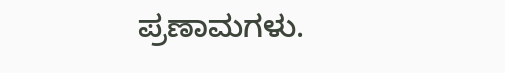ಪ್ರಣಾಮಗಳು.